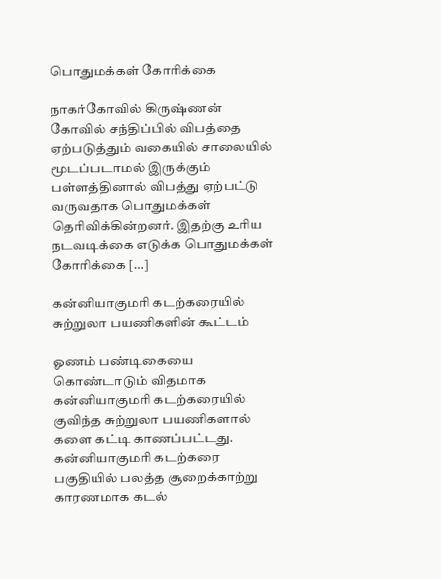பொதுமக்கள் கோரிக்கை

நாகர்கோவில் கிருஷ்ணன் கோவில் சந்திப்பில் விபத்தை ஏற்படுத்தும் வகையில் சாலையில் மூடப்படாமல் இருக்கும் பள்ளத்தினால் விபத்து ஏற்பட்டு வருவதாக பொதுமக்கள் தெரிவிக்கின்றனர். இதற்கு உரிய நடவடிக்கை எடுக்க பொதுமக்கள் கோரிக்கை […]

கன்னியாகுமரி கடற்கரையில் சுற்றுலா பயணிகளின் கூட்டம்

ஓணம் பண்டிகையை கொண்டாடும் விதமாக கன்னியாகுமரி கடற்கரையில் குவிந்த சுற்றுலா பயணிகளால் களை கட்டி காணப்பட்டது. கன்னியாகுமரி கடற்கரை பகுதியில் பலத்த சூறைக்காற்று காரணமாக கடல்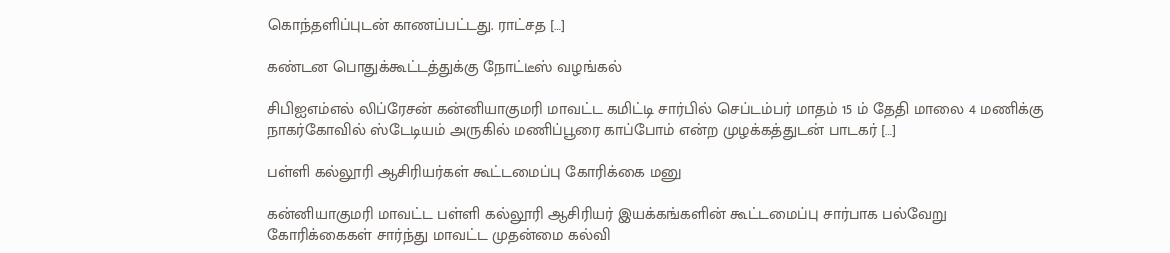கொந்தளிப்புடன் காணப்பட்டது. ராட்சத […]

கண்டன பொதுக்கூட்டத்துக்கு நோட்டீஸ் வழங்கல்

சிபிஐஎம்எல் லிப்ரேசன் கன்னியாகுமரி மாவட்ட கமிட்டி சார்பில் செப்டம்பர் மாதம் 15 ம் தேதி மாலை 4 மணிக்கு நாகர்கோவில் ஸ்டேடியம் அருகில் மணிப்பூரை காப்போம் என்ற முழக்கத்துடன் பாடகர் […]

பள்ளி கல்லூரி ஆசிரியர்கள் கூட்டமைப்பு கோரிக்கை மனு

கன்னியாகுமரி மாவட்ட பள்ளி கல்லூரி ஆசிரியர் இயக்கங்களின் கூட்டமைப்பு சார்பாக பல்வேறு கோரிக்கைகள் சார்ந்து மாவட்ட முதன்மை கல்வி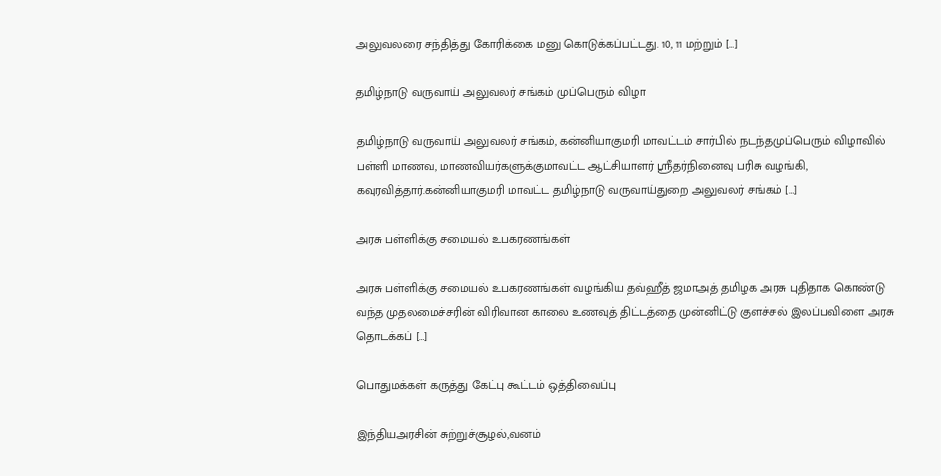அலுவலரை சந்தித்து கோரிக்கை மனு கொடுக்கப்பட்டது. 10, 11 மற்றும் […]

தமிழ்நாடு வருவாய் அலுவலர் சங்கம் முப்பெரும் விழா

தமிழ்நாடு வருவாய் அலுவலர் சங்கம், கன்னியாகுமரி மாவட்டம் சார்பில் நடந்தமுப்பெரும் விழாவில் பள்ளி மாணவ, மாணவியர்களுக்குமாவட்ட ஆட்சியாளர் ஸ்ரீதர்நினைவு பரிசு வழங்கி, கவுரவித்தார்.கன்னியாகுமரி மாவட்ட தமிழ்நாடு வருவாய்துறை அலுவலர் சங்கம் […]

அரசு பள்ளிக்கு சமையல் உபகரணங்கள்

அரசு பள்ளிக்கு சமையல் உபகரணங்கள் வழங்கிய தவ்ஹீத் ஜமாஅத் தமிழக அரசு புதிதாக கொண்டு வந்த முதலமைச்சரின் விரிவான காலை உணவுத் திட்டத்தை முன்னிட்டு குளச்சல் இலப்பவிளை அரசு தொடக்கப் […]

பொதுமக்கள் கருத்து கேட்பு கூட்டம் ஒத்திவைப்பு

இந்தியஅரசின் சுற்றுச்சூழல்,வனம்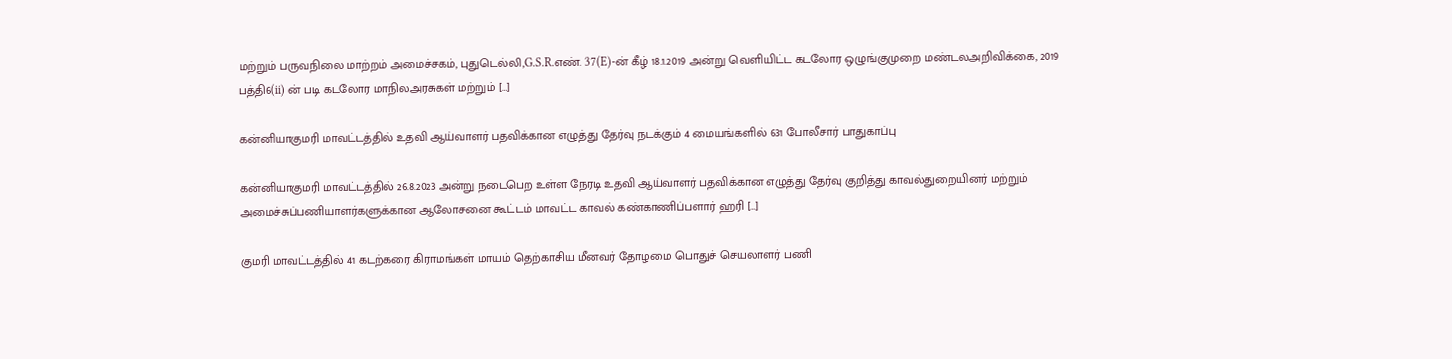மற்றும் பருவநிலை மாற்றம் அமைச்சகம், புதுடெல்லி,G.S.R.எண். 37(E)-ன் கீழ் 18.1.2019 அன்று வெளியிட்ட கடலோர ஒழுங்குமுறை மண்டலஅறிவிக்கை, 2019 பத்தி6(ii) ன் படி கடலோர மாநிலஅரசுகள் மற்றும் […]

கன்னியாகுமரி மாவட்டத்தில் உதவி ஆய்வாளர் பதவிக்கான எழுத்து தேர்வு நடக்கும் 4 மையங்களில் 631 போலீசார் பாதுகாப்பு

கன்னியாகுமரி மாவட்டத்தில் 26.8.2023 அன்று நடைபெற உள்ள நேரடி உதவி ஆய்வாளர் பதவிக்கான எழுத்து தேர்வு குறித்து காவல்துறையினர் மற்றும் அமைச்சுப்பணியாளர்களுக்கான ஆலோசனை கூட்டம் மாவட்ட காவல் கண்காணிப்பளார் ஹரி […]

குமரி மாவட்டத்தில் 41 கடற்கரை கிராமங்கள் மாயம் தெற்காசிய மீனவர் தோழமை பொதுச் செயலாளர் பணி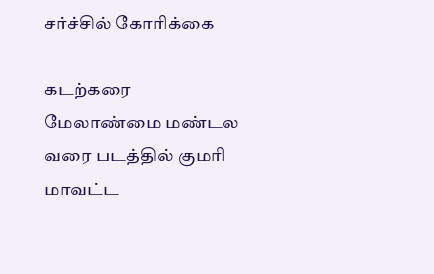சர்ச்சில் கோரிக்கை

கடற்கரை மேலாண்மை மண்டல வரை படத்தில் குமரி மாவட்ட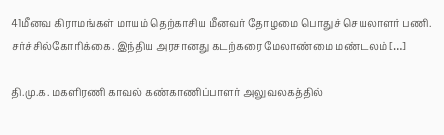41மீனவ கிராமங்கள் மாயம் தெற்காசிய மீனவர் தோழமை பொதுச் செயலாளர் பணி. சர்ச்சில்கோரிக்கை. இந்திய அரசானது கடற்கரை மேலாண்மை மண்டலம் […]

தி.மு.க. மகளிரணி காவல் கண்காணிப்பாளர் அலுவலகத்தில்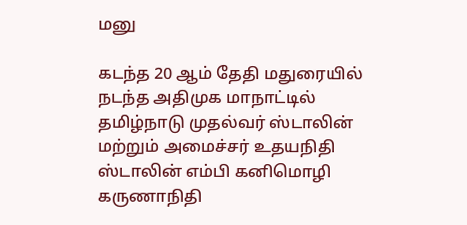மனு

கடந்த 20 ஆம் தேதி மதுரையில் நடந்த அதிமுக மாநாட்டில் தமிழ்நாடு முதல்வர் ஸ்டாலின் மற்றும் அமைச்சர் உதயநிதி ஸ்டாலின் எம்பி கனிமொழி கருணாநிதி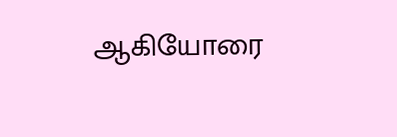ஆகியோரை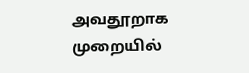அவதூறாக முறையில்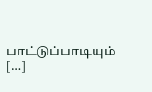பாட்டுப்பாடியும் […]